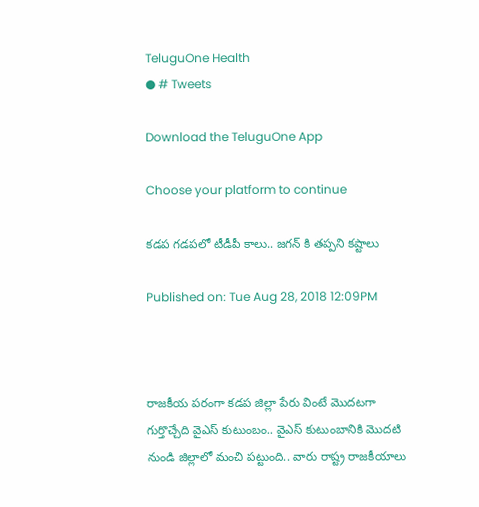TeluguOne Health
● # Tweets

Download the TeluguOne App

Choose your platform to continue

కడప గడపలో టీడీపీ కాలు.. జగన్ కి తప్పని కష్టాలు

Published on: Tue Aug 28, 2018 12:09PM



రాజకీయ పరంగా కడప జిల్లా పేరు వింటే మొదటగా గుర్తొచ్చేది వైఎస్ కుటుంబం.. వైఎస్ కుటుంబానికి మొదటి నుండి జిల్లాలో మంచి పట్టుంది.. వారు రాష్ట్ర రాజకీయాలు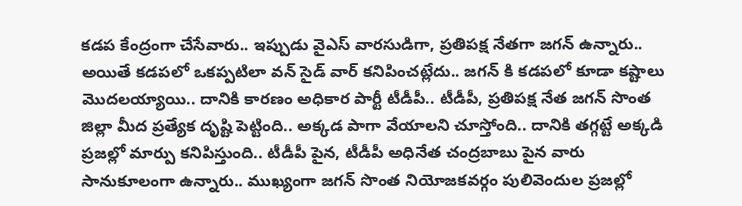కడప కేంద్రంగా చేసేవారు.. ఇప్పుడు వైఎస్ వారసుడిగా, ప్రతిపక్ష నేతగా జగన్ ఉన్నారు.. అయితే కడపలో ఒకప్పటిలా వన్ సైడ్ వార్ కనిపించట్లేదు.. జగన్ కి కడపలో కూడా కష్టాలు మొదలయ్యాయి.. దానికి కారణం అధికార పార్టీ టీడీపీ.. టీడీపీ, ప్రతిపక్ష నేత జగన్ సొంత జిల్లా మీద ప్రత్యేక దృష్టి పెట్టింది.. అక్కడ పాగా వేయాలని చూస్తోంది.. దానికి తగ్గట్టే అక్కడి ప్రజల్లో మార్పు కనిపిస్తుంది.. టీడీపీ పైన, టీడీపీ అధినేత చంద్రబాబు పైన వారు సానుకూలంగా ఉన్నారు.. ముఖ్యంగా జగన్ సొంత నియోజకవర్గం పులివెందుల ప్రజల్లో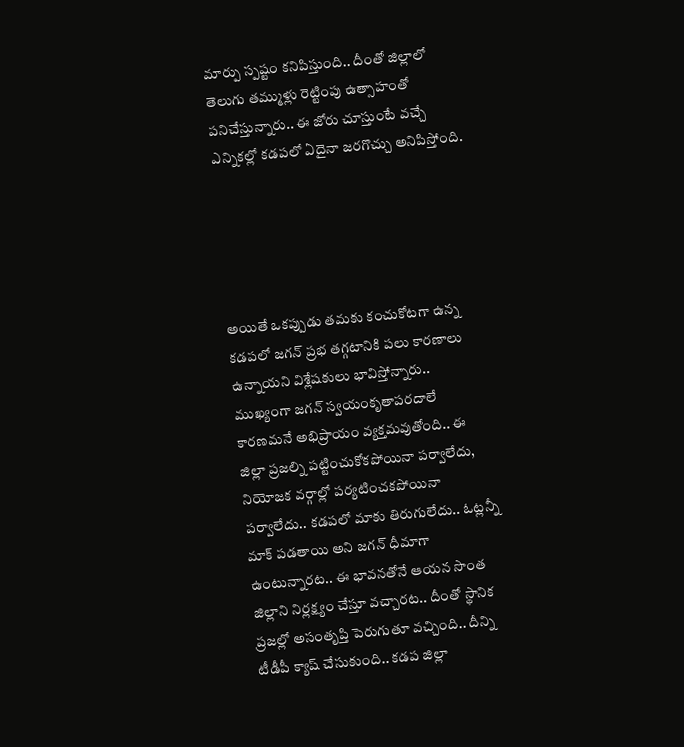మార్పు స్పష్టం కనిపిస్తుంది.. దీంతో జిల్లాలో తెలుగు తమ్ముళ్లు రెట్టింపు ఉత్సాహంతో పనిచేస్తున్నారు.. ఈ జోరు చూస్తుంటే వచ్చే ఎన్నికల్లో కడపలో ఏదైనా జరగొచ్చు అనిపిస్తోంది.





అయితే ఒకప్పుడు తమకు కంచుకోటగా ఉన్న కడపలో జగన్ ప్రభ తగ్గటానికి పలు కారణాలు ఉన్నాయని విశ్లేషకులు భావిస్తోన్నారు.. ముఖ్యంగా జగన్ స్వయంకృతాపరదాలే కారణమనే అభిప్రాయం వ్యక్తమవుతోంది.. ఈ జిల్లా ప్రజల్ని పట్టించుకోకపోయినా పర్వాలేదు, నియోజక వర్గాల్లో పర్యటించకపోయినా పర్వాలేదు.. కడపలో మాకు తిరుగులేదు.. ఓట్లన్నీ మాక్ పడతాయి అని జగన్ ధీమాగా ఉంటున్నారట.. ఈ భావనతోనే ఆయన సొంత జిల్లాని నిర్లక్ష్యం చేస్తూ వచ్చారట.. దీంతో స్థానిక ప్రజల్లో అసంతృప్తి పెరుగుతూ వచ్చింది.. దీన్ని టీడీపీ క్యాష్ చేసుకుంది.. కడప జిల్లా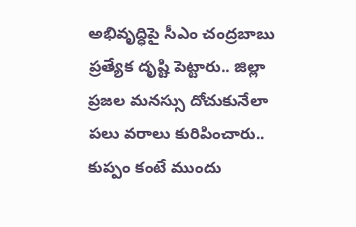అభివృద్ధిపై సీఎం చంద్రబాబు ప్రత్యేక దృష్టి పెట్టారు.. జిల్లా ప్రజల మనస్సు దోచుకునేలా పలు వరాలు కురిపించారు.. కుప్పం కంటే ముందు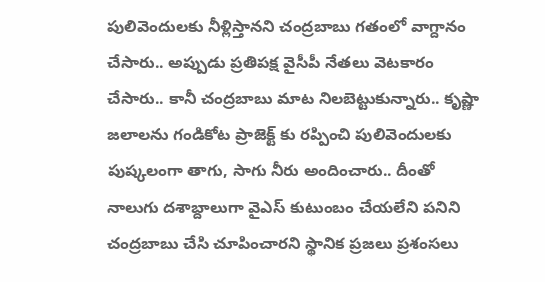పులివెందులకు నీళ్లిస్తానని చంద్రబాబు గతంలో వాగ్దానం చేసారు.. అప్పుడు ప్రతిపక్ష వైసీపీ నేతలు వెటకారం చేసారు.. కానీ చంద్రబాబు మాట నిలబెట్టుకున్నారు.. కృష్ణా జలాలను గండికోట ప్రాజెక్ట్ కు రప్పించి పులివెందులకు పుష్కలంగా తాగు, సాగు నీరు అందించారు.. దీంతో నాలుగు దశాబ్దాలుగా వైఎస్ కుటుంబం చేయలేని పనిని చంద్రబాబు చేసి చూపించారని స్థానిక ప్రజలు ప్రశంసలు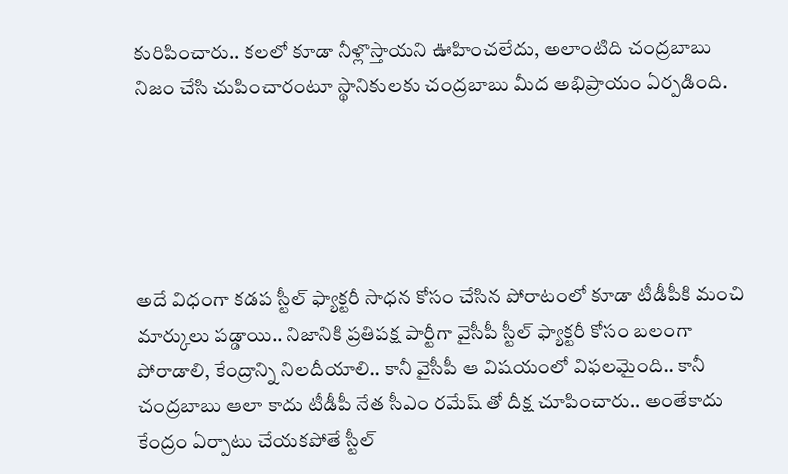కురిపించారు.. కలలో కూడా నీళ్లొస్తాయని ఊహించలేదు, అలాంటిది చంద్రబాబు నిజం చేసి చుపించారంటూ స్థానికులకు చంద్రబాబు మీద అభిప్రాయం ఏర్పడింది.





అదే విధంగా కడప స్టీల్ ఫ్యాక్టరీ సాధన కోసం చేసిన పోరాటంలో కూడా టీడీపీకి మంచి మార్కులు పడ్డాయి.. నిజానికి ప్రతిపక్ష పార్టీగా వైసీపీ స్టీల్ ఫ్యాక్టరీ కోసం బలంగా పోరాడాలి, కేంద్రాన్ని నిలదీయాలి.. కానీ వైసీపీ ఆ విషయంలో విఫలమైంది.. కానీ చంద్రబాబు ఆలా కాదు టీడీపీ నేత సీఎం రమేష్ తో దీక్ష చూపించారు.. అంతేకాదు కేంద్రం ఏర్పాటు చేయకపోతే స్టీల్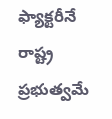ఫ్యాక్టరీనే రాష్ట్ర ప్రభుత్వమే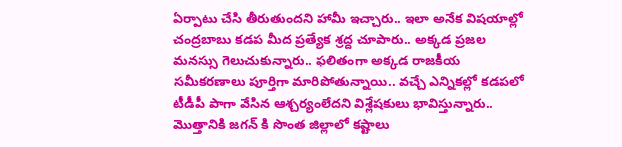ఏర్పాటు చేసి తీరుతుందని హామీ ఇచ్చారు.. ఇలా అనేక విషయాల్లో చంద్రబాబు కడప మీద ప్రత్యేక శ్రద్ద చూపారు.. అక్కడ ప్రజల మనస్సు గెలుచుకున్నారు.. ఫలితంగా అక్కడ రాజకీయ సమీకరణాలు పూర్తిగా మారిపోతున్నాయి.. వచ్చే ఎన్నికల్లో కడపలో టీడీపీ పాగా వేసిన ఆశ్చర్యంలేదని విశ్లేషకులు భావిస్తున్నారు.. మొత్తానికి జగన్ కి సొంత జిల్లాలో కష్టాలు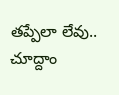తప్పేలా లేవు.. చూద్దాం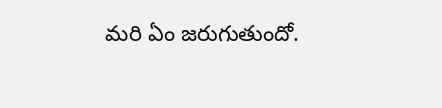మరి ఏం జరుగుతుందో.